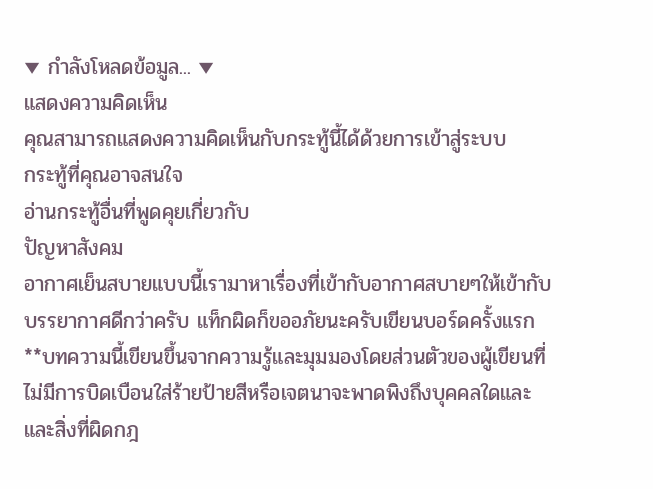▼ กำลังโหลดข้อมูล... ▼
แสดงความคิดเห็น
คุณสามารถแสดงความคิดเห็นกับกระทู้นี้ได้ด้วยการเข้าสู่ระบบ
กระทู้ที่คุณอาจสนใจ
อ่านกระทู้อื่นที่พูดคุยเกี่ยวกับ
ปัญหาสังคม
อากาศเย็นสบายแบบนี้เรามาหาเรื่องที่เข้ากับอากาศสบายๆให้เข้ากับบรรยากาศดีกว่าครับ แท็กผิดก็ขออภัยนะครับเขียนบอร์ดครั้งแรก
**บทความนี้เขียนขึ้นจากความรู้และมุมมองโดยส่วนตัวของผู้เขียนที่ไม่มีการบิดเบือนใส่ร้ายป้ายสีหรือเจตนาจะพาดพิงถึงบุคคลใดและและสิ่งที่ผิดกฎ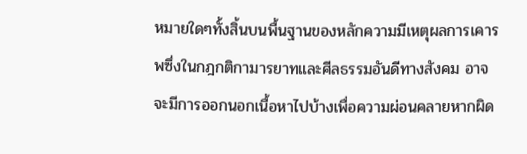หมายใดๆทั้งสิ้นบนพื้นฐานของหลักความมีเหตุผลการเคารพซึ่งในกฎกติกามารยาทและศีลธรรมอันดีทางสังคม อาจจะมีการออกนอกเนื้อหาไปบ้างเพื่อความผ่อนคลายหากผิด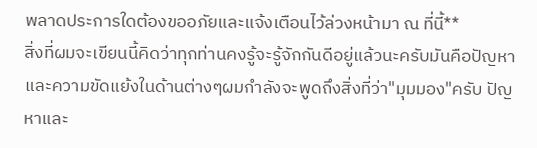พลาดประการใดต้องขออภัยและแจ้งเตือนไว้ล่วงหน้ามา ณ ที่นี้**
สิ่งที่ผมจะเขียนนี้คิดว่าทุกท่านคงรู้จะรู้จักกันดีอยู่แล้วนะครับมันคือปัญหาและความขัดแย้งในด้านต่างๆผมกำลังจะพูดถึงสิ่งที่ว่า"มุมมอง"ครับ ปัญหาและ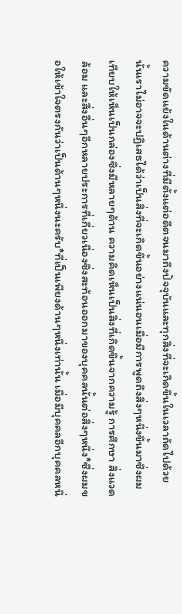ความขัดแย้งในด้านต่างที่มีตั้งแต่อดีตจนมาถึงปัจจุบันและทุกสิ่งที่จะเกิดขึ้นในเวลาถัดไปด้วยนั้นเราไม่อาจจะปฏิเสธได้ว่าเป็นสิ่งที่จะเกิดขึ้นอย่างแน่นอนเมื่อมีการพูดถึงสิ่งๆหนึ่งขึ้นมาซึ่งผมเทียบให้เห็นเป็นกล่องซึ่งมีหลายๆด้าน ความคิดเห็นเป็นสิ่งที่เกิดขึ้นจากความรู้ การศึกษา สิ่งแวดล้อม และสื่งอื่นๆอีกหลายประการที่เกี่ยวเนื่องซึ่งสะท้อนออกมาของบุคคลนั้นต่อสิ่งๆหนึ่ง*ซี่งผมขอให้เข้าใจตรงกันว่าเป็นด้านๆหนึ่งนะครับ*ที่เป็นเพียงด้านๆหนึ่งเท่านั้น เมื่อมีบุคคลอีกบุคคลหนึ่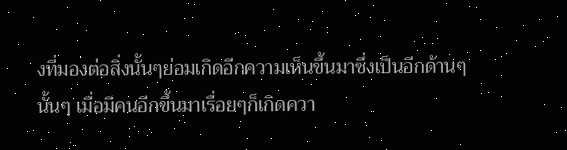งที่มองต่อสิ่งนั้นๆย่อมเกิดอีกความเห็นขึ้นมาซึ่งเป็นอีกด้านๆนั้นๆ เมื่อมีคนอีกขึ้นมาเรื่อยๆก็เกิดควา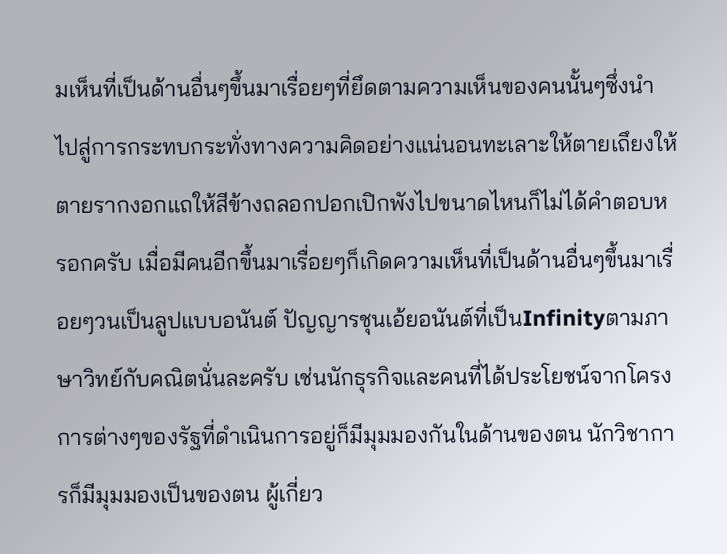มเห็นที่เป็นด้านอื่นๆขึ้นมาเรื่อยๆที่ยึดตามความเห็นของคนนั้นๆซึ่งนำไปสู่การกระทบกระทั่งทางความคิดอย่างแน่นอนทะเลาะให้ตายเถึยงให้ตายรากงอกแถให้สีข้างถลอกปอกเปิกพังไปขนาดไหนก็ไม่ได้คำตอบหรอกครับ เมื่อมีคนอีกขึ้นมาเรื่อยๆก็เกิดความเห็นที่เป็นด้านอื่นๆขึ้นมาเรื่อยๆวนเป็นลูปแบบอนันต์ ปัญญารชุนเอ้ยอนันต์ที่เป็นInfinityตามภาษาวิทย์กับคณิตนั่นละครับ เช่นนักธุรกิจและคนที่ได้ประโยชน์จากโครงการต่างๆของรัฐที่ดำเนินการอยู่ก็มีมุมมองกันในด้านของตน นักวิชาการก็มีมุมมองเป็นของตน ผู้เกี่ยว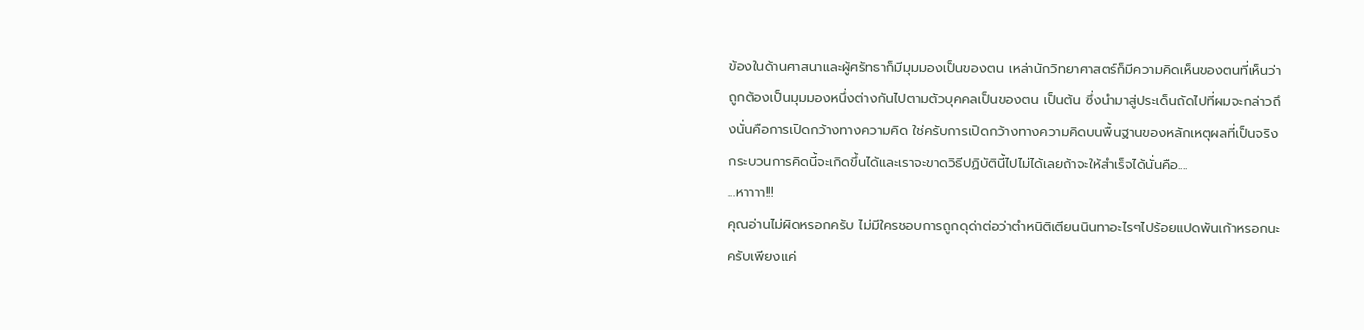ข้องในด้านศาสนาและผู้ศรัทธาก็มีมุมมองเป็นของตน เหล่านักวิทยาศาสตร์ก็มีความคิดเห็นของตนที่เห็นว่าถูกต้องเป็นมุมมองหนึ่งต่างกันไปตามตัวบุคคลเป็นของตน เป็นต้น ซึ่งนำมาสู่ประเด็นถัดไปที่ผมจะกล่าวถึงนั่นคือการเปิดกว้างทางความคิด ใช่ครับการเปิดกว้างทางความคิดบนพื้นฐานของหลักเหตุผลที่เป็นจริงกระบวนการคิดนี้จะเกิดขึ้นได้และเราจะขาดวิธีปฏิบัตินี้ไปไม่ได้เลยถ้าจะให้สำเร็จได้นั่นคือ....
...หาาาา!!!
คุณอ่านไม่ผิดหรอกครับ ไม่มีใครชอบการถูกดุด่าต่อว่าตำหนิติเตียนนินทาอะไรๆไปร้อยแปดพันเก้าหรอกนะครับเพียงแค่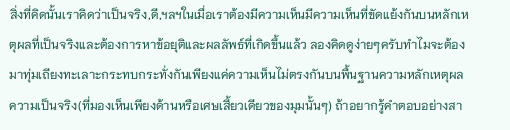สิ่งที่คิดนั้นเราคิดว่าเป็นจริง,ดี,ฯลฯในเมื่อเราต้องมีความเห็นมีความเห็นที่ขัดแย้งกันบนหลักเหตุผลที่เป็นจริงและต้องการหาข้อยุติและผลลัพธ์ที่เกิดขึ้นแล้ว ลองคิดดูง่ายๆครับทำไมจะต้องมาทุ่มเถียงทะเลาะกระทบกระทั่งกันเพียงแค่ความเห็นไม่ตรงกันบนพื้นฐานความหลักเหตุผลความเป็นจริง(ที่มองเห็นเพียงด้านหรือเศษเสี้ยวเดียวของมุมนั้นๆ) ถ้าอยากรู้คำตอบอย่างสา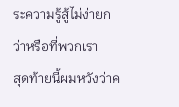ระความรู้สู้ไม่ง่ายกว่าหรือที่พวกเรา
สุดท้ายนี้ผมหวังว่าค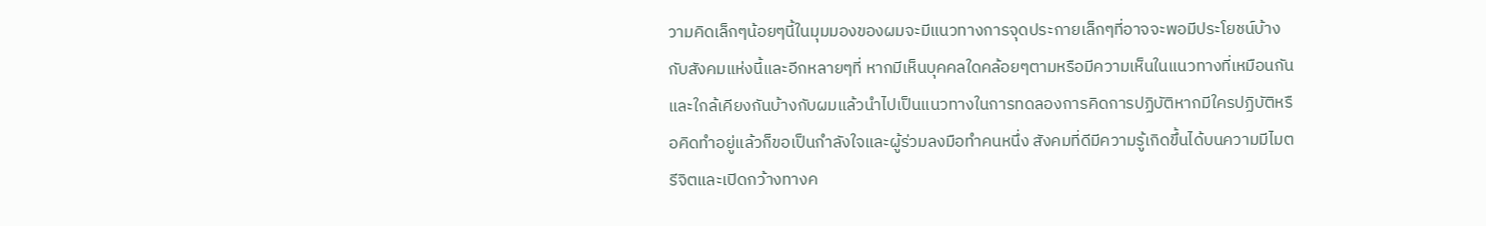วามคิดเล็กๆน้อยๆนี้ในมุมมองของผมจะมีแนวทางการจุดประกายเล็กๆที่อาจจะพอมีประโยชน์บ้างกับสังคมแห่งนี้และอีกหลายๆที่ หากมีเห็นบุคคลใดคล้อยๆตามหรือมีความเห็นในแนวทางที่เหมือนกันและใกล้เคียงกันบ้างกับผมแล้วนำไปเป็นแนวทางในการทดลองการคิดการปฏิบัติหากมีใครปฏิบัติหรือคิดทำอยู่แล้วก็ขอเป็นกำลังใจและผู้ร่วมลงมือทำคนหนึ่ง สังคมที่ดีมีความรู้เกิดขึ้นได้บนความมีไมตรีจิตและเปิดกว้างทางค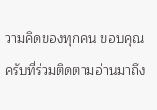วามคิดของทุกคน ขอบคุณครับที่ร่วมติดตามอ่านมาถึง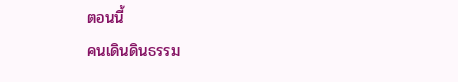ตอนนี้
คนเดินดินธรรม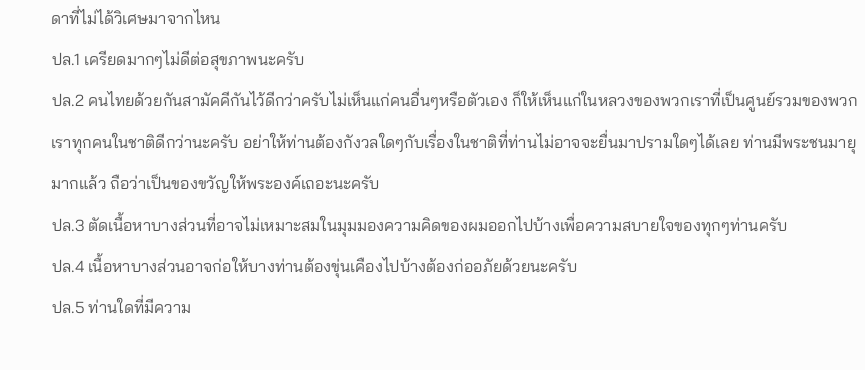ดาที่ไม่ได้วิเศษมาจากไหน
ปล.1 เครียดมากๆไม่ดีต่อสุขภาพนะครับ
ปล.2 คนไทยด้วยกันสามัคคีกันไว้ดีกว่าครับไม่เห็นแก่คนอื่นๆหรือตัวเอง ก็ให้เห็นแก่ในหลวงของพวกเราที่เป็นศูนย์รวมของพวกเราทุกคนในชาติดีกว่านะครับ อย่าให้ท่านต้องกังวลใดๆกับเรื่องในชาติที่ท่านไม่อาจจะยื่นมาปรามใดๆได้เลย ท่านมีพระชนมายุมากแล้ว ถือว่าเป็นของขวัญให้พระองค์เถอะนะครับ
ปล.3 ตัดเนื้อหาบางส่วนที่อาจไม่เหมาะสมในมุมมองความคิดของผมออกไปบ้างเพื่อความสบายใจของทุกๆท่านครับ
ปล.4 เนื้อหาบางส่วนอาจก่อให้บางท่านต้องขุ่นเคืองไปบ้างต้องก่ออภัยด้วยนะครับ
ปล.5 ท่านใดที่มีความ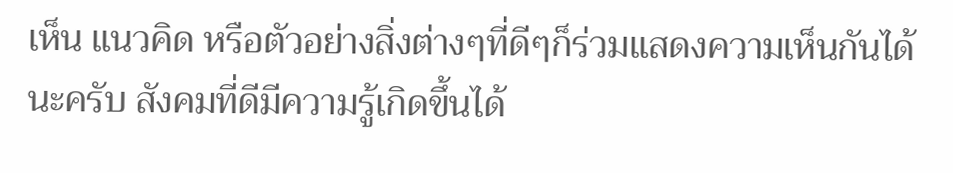เห็น แนวคิด หรือตัวอย่างสิ่งต่างๆที่ดีๆก็ร่วมแสดงความเห็นกันได้นะครับ สังคมที่ดีมีความรู้เกิดขึ้นได้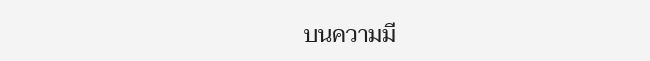บนความมี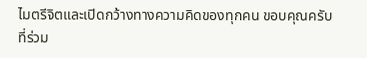ไมตรีจิตและเปิดกว้างทางความคิดของทุกคน ขอบคุณครับที่ร่วม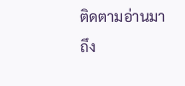ติดตามอ่านมาถึง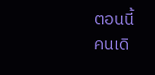ตอนนี้
คนเดิ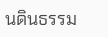นดินธรรม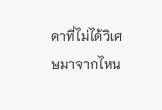ดาที่ไม่ได้วิเศษมาจากไหน